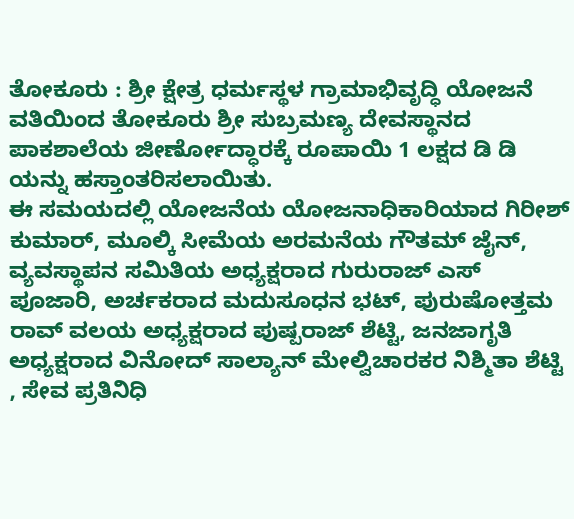ತೋಕೂರು : ಶ್ರೀ ಕ್ಷೇತ್ರ ಧರ್ಮಸ್ಥಳ ಗ್ರಾಮಾಭಿವೃದ್ಧಿ ಯೋಜನೆ ವತಿಯಿಂದ ತೋಕೂರು ಶ್ರೀ ಸುಬ್ರಮಣ್ಯ ದೇವಸ್ಥಾನದ ಪಾಕಶಾಲೆಯ ಜೀರ್ಣೋದ್ಧಾರಕ್ಕೆ ರೂಪಾಯಿ 1 ಲಕ್ಷದ ಡಿ ಡಿ ಯನ್ನು ಹಸ್ತಾಂತರಿಸಲಾಯಿತು.
ಈ ಸಮಯದಲ್ಲಿ ಯೋಜನೆಯ ಯೋಜನಾಧಿಕಾರಿಯಾದ ಗಿರೀಶ್ ಕುಮಾರ್, ಮೂಲ್ಕಿ ಸೀಮೆಯ ಅರಮನೆಯ ಗೌತಮ್ ಜೈನ್, ವ್ಯವಸ್ಥಾಪನ ಸಮಿತಿಯ ಅಧ್ಯಕ್ಷರಾದ ಗುರುರಾಜ್ ಎಸ್ ಪೂಜಾರಿ, ಅರ್ಚಕರಾದ ಮದುಸೂಧನ ಭಟ್, ಪುರುಷೋತ್ತಮ ರಾವ್ ವಲಯ ಅಧ್ಯಕ್ಷರಾದ ಪುಷ್ಪರಾಜ್ ಶೆಟ್ಟಿ, ಜನಜಾಗೃತಿ ಅಧ್ಯಕ್ಷರಾದ ವಿನೋದ್ ಸಾಲ್ಯಾನ್ ಮೇಲ್ವಿಚಾರಕರ ನಿಶ್ಮಿತಾ ಶೆಟ್ಟಿ , ಸೇವ ಪ್ರತಿನಿಧಿ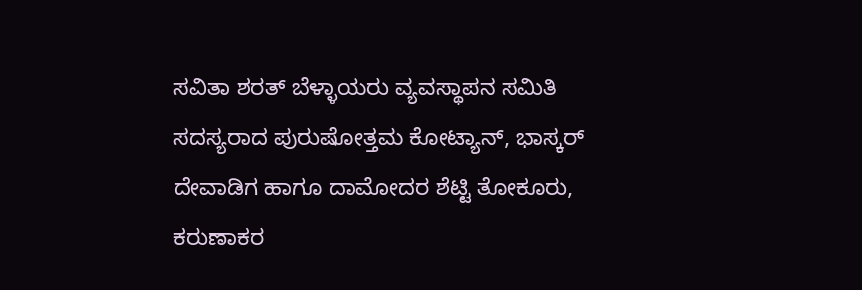ಸವಿತಾ ಶರತ್ ಬೆಳ್ಳಾಯರು ವ್ಯವಸ್ಥಾಪನ ಸಮಿತಿ ಸದಸ್ಯರಾದ ಪುರುಷೋತ್ತಮ ಕೋಟ್ಯಾನ್, ಭಾಸ್ಕರ್ ದೇವಾಡಿಗ ಹಾಗೂ ದಾಮೋದರ ಶೆಟ್ಟಿ ತೋಕೂರು, ಕರುಣಾಕರ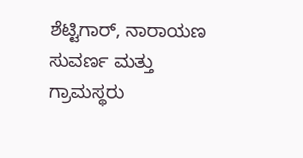ಶೆಟ್ಟಿಗಾರ್, ನಾರಾಯಣ ಸುವರ್ಣ ಮತ್ತು ಗ್ರಾಮಸ್ಥರು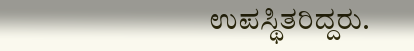ಉಪಸ್ಥಿತರಿದ್ದರು.